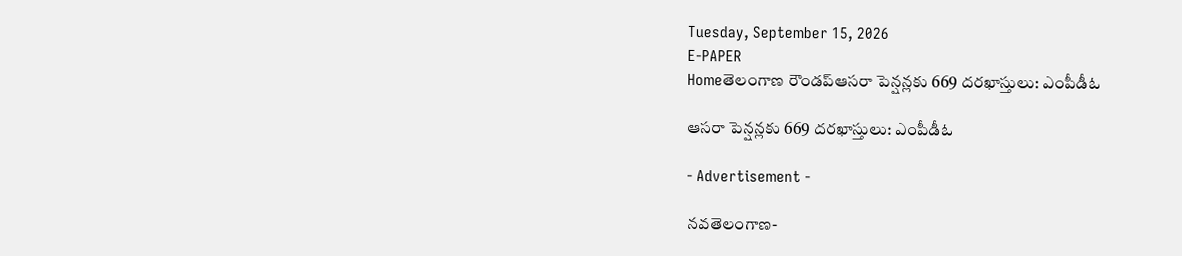Tuesday, September 15, 2026
E-PAPER
Homeతెలంగాణ రౌండప్ఆసరా పెన్షన్లకు 669 దరఖాస్తులు: ఎంపీడీఓ

ఆసరా పెన్షన్లకు 669 దరఖాస్తులు: ఎంపీడీఓ

- Advertisement -

నవతెలంగాణ-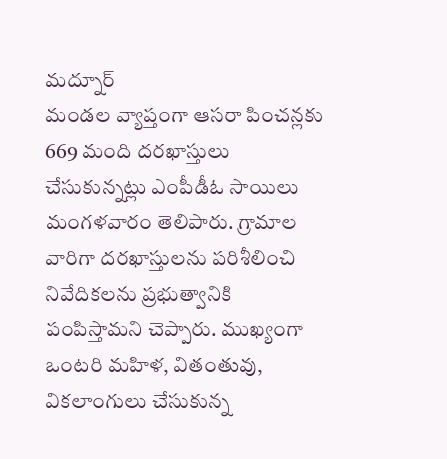మద్నూర్
మండల వ్యాప్తంగా ఆసరా పించన్లకు 669 మంది దరఖాస్తులు చేసుకున్నట్లు ఎంపీడీఓ సాయిలు మంగళవారం తెలిపారు. గ్రామాల వారిగా దరఖాస్తులను పరిశీలించి నివేదికలను ప్రభుత్వానికి పంపిస్తామని చెప్పారు. ముఖ్యంగా ఒంటరి మహిళ, వితంతువు, వికలాంగులు చేసుకున్న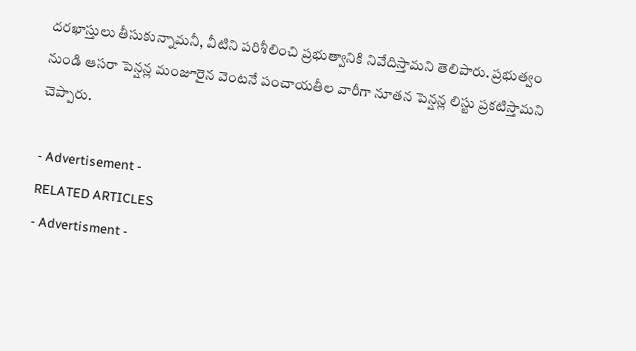దరఖాస్తులు తీసుకున్నామనీ, వీటిని పరిశీలించి ప్రభుత్వానికి నివేదిస్తామని తెలిపారు. ప్రభుత్వం నుండి ఆసరా పెన్షన్ల మంజూరైన వెంటనే పంచాయతీల వారీగా నూతన పెన్షన్ల లిస్టు ప్రకటిస్తామని చెప్పారు.

- Advertisement -
RELATED ARTICLES
- Advertisment -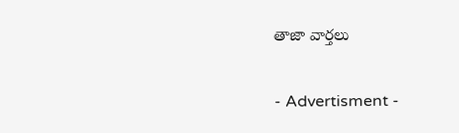తాజా వార్తలు

- Advertisment -